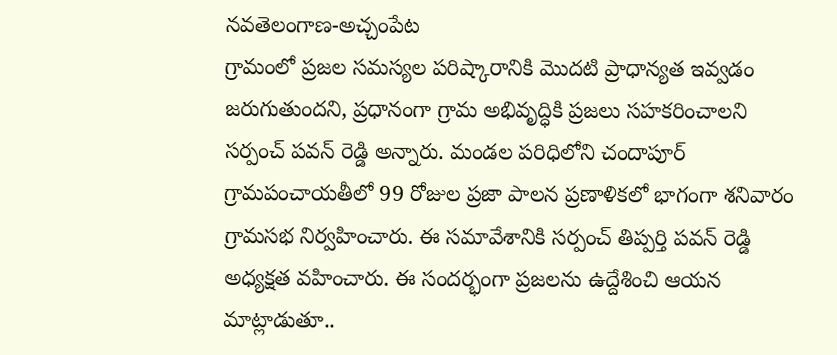నవతెలంగాణ-అచ్చంపేట
గ్రామంలో ప్రజల సమస్యల పరిష్కారానికి మొదటి ప్రాధాన్యత ఇవ్వడం జరుగుతుందని, ప్రధానంగా గ్రామ అభివృద్ధికి ప్రజలు సహకరించాలని సర్పంచ్ పవన్ రెడ్డి అన్నారు. మండల పరిధిలోని చందాపూర్ గ్రామపంచాయతీలో 99 రోజుల ప్రజా పాలన ప్రణాళికలో భాగంగా శనివారం గ్రామసభ నిర్వహించారు. ఈ సమావేశానికి సర్పంచ్ తిప్పర్తి పవన్ రెడ్డి అధ్యక్షత వహించారు. ఈ సందర్భంగా ప్రజలను ఉద్దేశించి ఆయన మాట్లాడుతూ..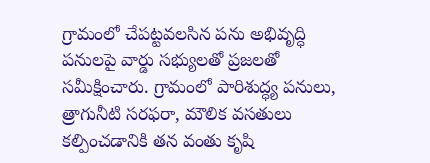గ్రామంలో చేపట్టవలసిన పను అభివృద్ధి పనులపై వార్డు సభ్యులతో ప్రజలతో సమీక్షించారు. గ్రామంలో పారిశుద్ధ్య పనులు, త్రాగునీటి సరఫరా, మౌలిక వసతులు కల్పించడానికి తన వంతు కృషి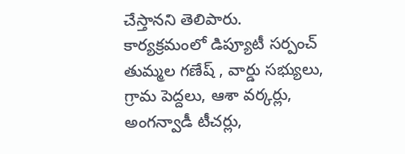చేస్తానని తెలిపారు. కార్యక్రమంలో డిప్యూటీ సర్పంచ్ తుమ్మల గణేష్ , వార్డు సభ్యులు, గ్రామ పెద్దలు, ఆశా వర్కర్లు, అంగన్వాడీ టీచర్లు,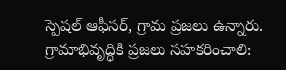స్పెషల్ ఆఫీసర్, గ్రామ ప్రజలు ఉన్నారు.
గ్రామాభివృద్ధికి ప్రజలు సహకరించాలి: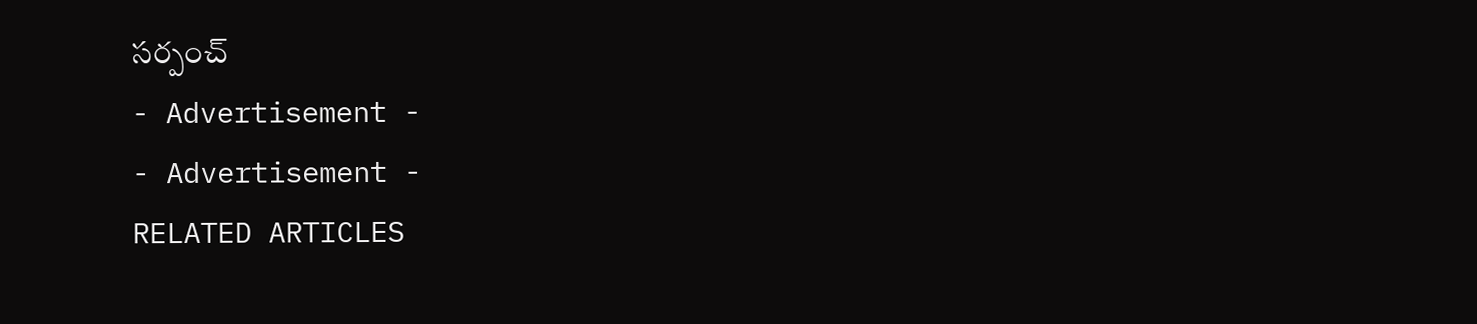సర్పంచ్
- Advertisement -
- Advertisement -
RELATED ARTICLES